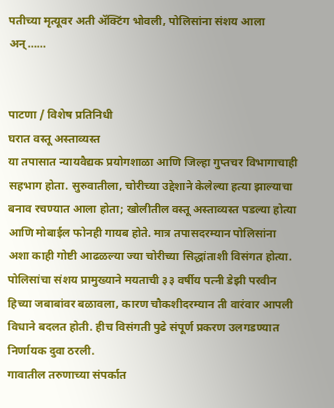पतीच्या मृत्यूवर अती ॲक्टिंग भोवली, पोलिसांना संशय आला अन्……


पाटणा / विशेष प्रतिनिधी
घरात वस्तू अस्ताव्यस्त
या तपासात न्यायवैद्यक प्रयोगशाळा आणि जिल्हा गुप्तचर विभागाचाही सहभाग होता. सुरुवातीला, चोरीच्या उद्देशाने केलेल्या हत्या झाल्याचा बनाव रचण्यात आला होता; खोलीतील वस्तू अस्ताव्यस्त पडल्या होत्या आणि मोबाईल फोनही गायब होते. मात्र तपासदरम्यान पोलिसांना अशा काही गोष्टी आढळल्या ज्या चोरीच्या सिद्धांताशी विसंगत होत्या. पोलिसांचा संशय प्रामुख्याने मयताची ३३ वर्षीय पत्नी डेझी परवीन हिच्या जबाबांवर बळावला, कारण चौकशीदरम्यान ती वारंवार आपली विधाने बदलत होती. हीच विसंगती पुढे संपूर्ण प्रकरण उलगडण्यात निर्णायक दुवा ठरली.
गावातील तरुणाच्या संपर्कात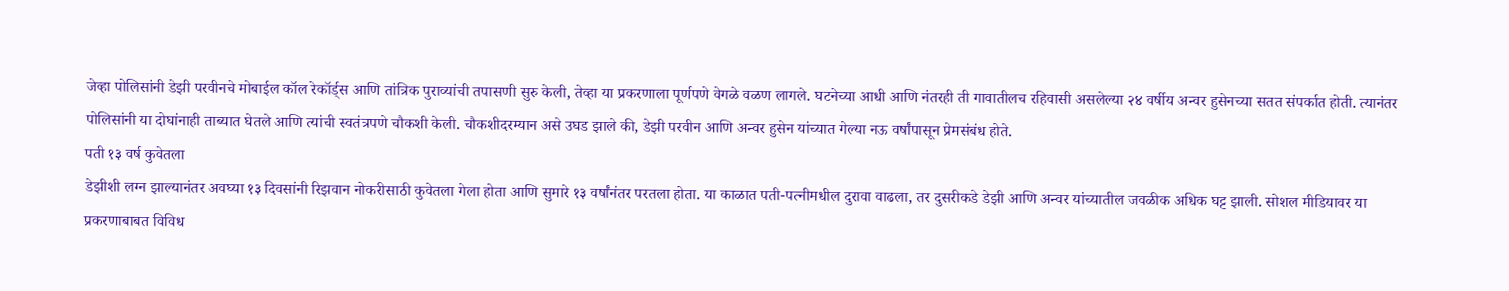जेव्हा पोलिसांनी डेझी परवीनचे मोबाईल कॉल रेकॉर्ड्स आणि तांत्रिक पुराव्यांची तपासणी सुरु केली, तेव्हा या प्रकरणाला पूर्णपणे वेगळे वळण लागले. घटनेच्या आधी आणि नंतरही ती गावातीलच रहिवासी असलेल्या २४ वर्षीय अन्वर हुसेनच्या सतत संपर्कात होती. त्यानंतर पोलिसांनी या दोघांनाही ताब्यात घेतले आणि त्यांची स्वतंत्रपणे चौकशी केली. चौकशीदरम्यान असे उघड झाले की, डेझी परवीन आणि अन्वर हुसेन यांच्यात गेल्या नऊ वर्षांपासून प्रेमसंबंध होते.
पती १३ वर्ष कुवेतला
डेझीशी लग्न झाल्यानंतर अवघ्या १३ दिवसांनी रिझवान नोकरीसाठी कुवेतला गेला होता आणि सुमारे १३ वर्षांनंतर परतला होता. या काळात पती-पत्नीमधील दुरावा वाढला, तर दुसरीकडे डेझी आणि अन्वर यांच्यातील जवळीक अधिक घट्ट झाली. सोशल मीडियावर या प्रकरणाबाबत विविध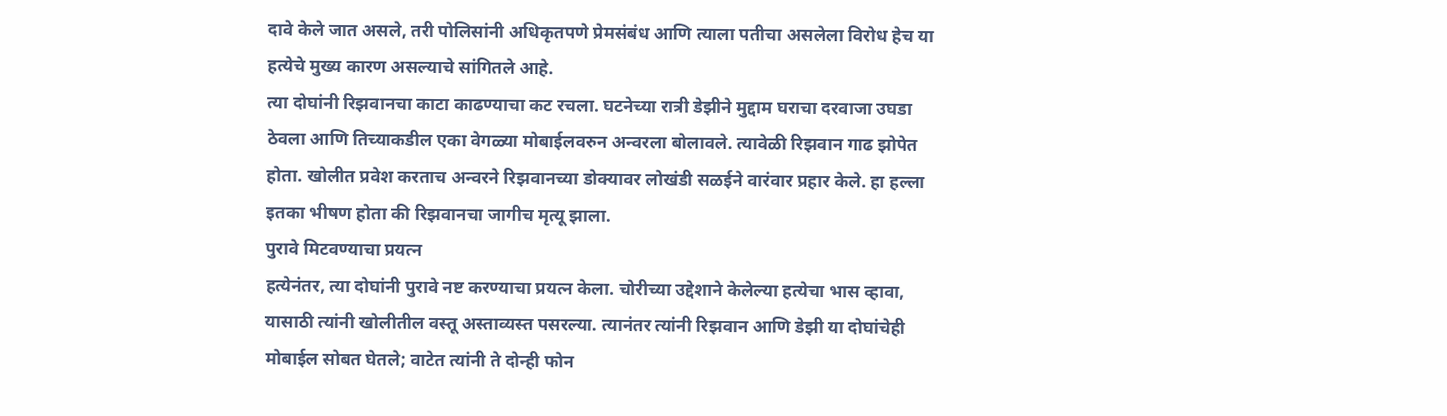दावे केले जात असले, तरी पोलिसांनी अधिकृतपणे प्रेमसंबंध आणि त्याला पतीचा असलेला विरोध हेच या हत्येचे मुख्य कारण असल्याचे सांगितले आहे.
त्या दोघांनी रिझवानचा काटा काढण्याचा कट रचला. घटनेच्या रात्री डेझीने मुद्दाम घराचा दरवाजा उघडा ठेवला आणि तिच्याकडील एका वेगळ्या मोबाईलवरुन अन्वरला बोलावले. त्यावेळी रिझवान गाढ झोपेत होता. खोलीत प्रवेश करताच अन्वरने रिझवानच्या डोक्यावर लोखंडी सळईने वारंवार प्रहार केले. हा हल्ला इतका भीषण होता की रिझवानचा जागीच मृत्यू झाला.
पुरावे मिटवण्याचा प्रयत्न
हत्येनंतर, त्या दोघांनी पुरावे नष्ट करण्याचा प्रयत्न केला. चोरीच्या उद्देशाने केलेल्या हत्येचा भास व्हावा, यासाठी त्यांनी खोलीतील वस्तू अस्ताव्यस्त पसरल्या. त्यानंतर त्यांनी रिझवान आणि डेझी या दोघांचेही मोबाईल सोबत घेतले; वाटेत त्यांनी ते दोन्ही फोन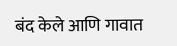बंद केले आणि गावात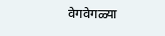वेगवेगळ्या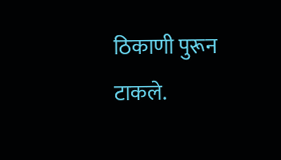ठिकाणी पुरून टाकले.